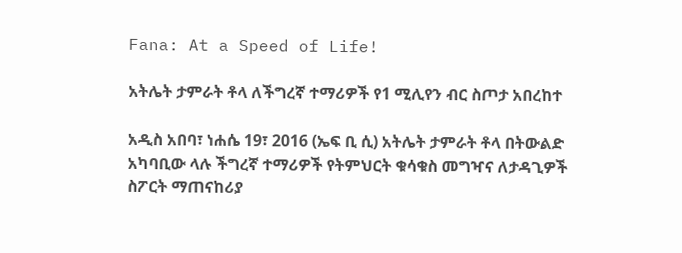Fana: At a Speed of Life!

አትሌት ታምራት ቶላ ለችግረኛ ተማሪዎች የ1 ሚሊየን ብር ስጦታ አበረከተ

አዲስ አበባ፣ ነሐሴ 19፣ 2016 (ኤፍ ቢ ሲ) አትሌት ታምራት ቶላ በትውልድ አካባቢው ላሉ ችግረኛ ተማሪዎች የትምህርት ቁሳቁስ መግዣና ለታዳጊዎች ስፖርት ማጠናከሪያ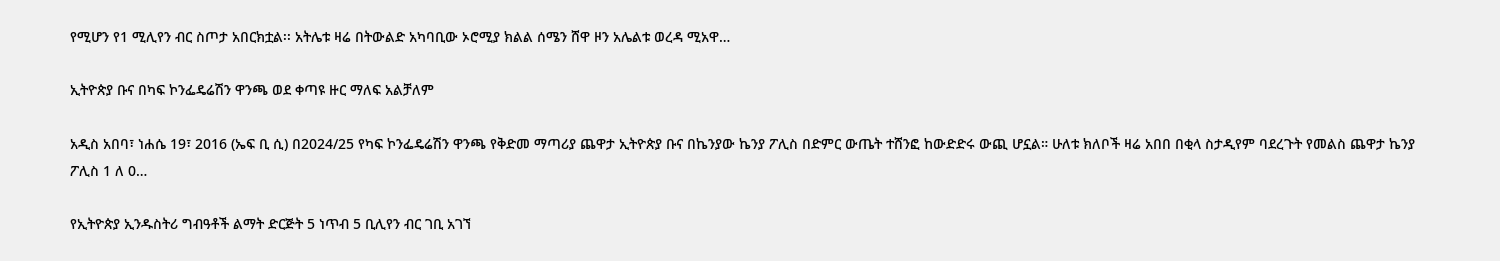የሚሆን የ1 ሚሊየን ብር ስጦታ አበርክቷል፡፡ አትሌቱ ዛሬ በትውልድ አካባቢው ኦሮሚያ ክልል ሰሜን ሸዋ ዞን አሌልቱ ወረዳ ሚአዋ…

ኢትዮጵያ ቡና በካፍ ኮንፌዴሬሽን ዋንጫ ወደ ቀጣዩ ዙር ማለፍ አልቻለም

አዲስ አበባ፣ ነሐሴ 19፣ 2016 (ኤፍ ቢ ሲ) በ2024/25 የካፍ ኮንፌዴሬሽን ዋንጫ የቅድመ ማጣሪያ ጨዋታ ኢትዮጵያ ቡና በኬንያው ኬንያ ፖሊስ በድምር ውጤት ተሸንፎ ከውድድሩ ውጪ ሆኗል። ሁለቱ ክለቦች ዛሬ አበበ በቂላ ስታዲየም ባደረጉት የመልስ ጨዋታ ኬንያ ፖሊስ 1 ለ 0…

የኢትዮጵያ ኢንዱስትሪ ግብዓቶች ልማት ድርጅት 5 ነጥብ 5 ቢሊየን ብር ገቢ አገኘ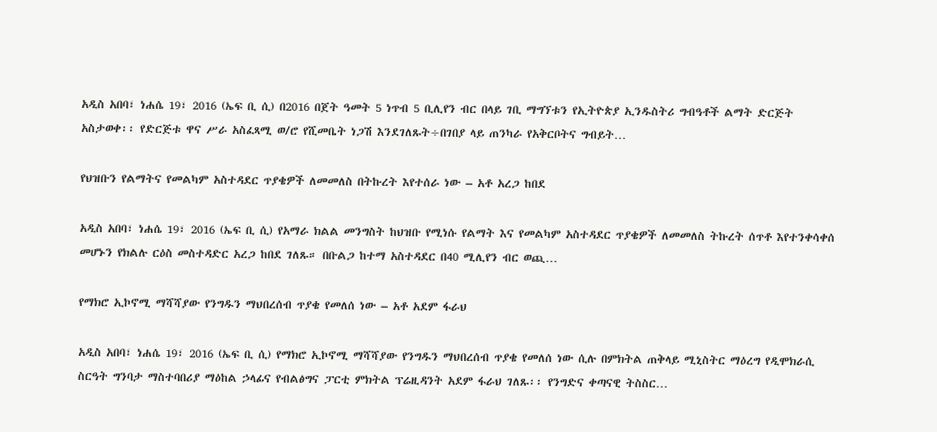አዲስ አበባ፣ ነሐሴ 19፣ 2016 (ኤፍ ቢ ሲ) በ2016 በጀት ዓመት 5 ነጥብ 5 ቢሊየን ብር በላይ ገቢ ማግኘቱን የኢትዮጵያ ኢንዱስትሪ ግብዓቶች ልማት ድርጅት  አስታወቀ፡፡ የድርጅቱ ዋና ሥራ አስፈጻሚ ወ/ሮ የሺመቤት ነጋሽ እንደገለጹት÷በገበያ ላይ ጠንካራ የአቅርቦትና ግብይት…

የህዝቡን የልማትና የመልካም አስተዳደር ጥያቄዎች ለመመለስ በትኩረት እየተሰራ ነው – አቶ አረጋ ከበደ

አዲስ አበባ፣ ነሐሴ 19፣ 2016 (ኤፍ ቢ ሲ) የአማራ ክልል መንግስት ከህዝቡ የሚነሱ የልማት እና የመልካም አስተዳደር ጥያቄዎች ለመመለስ ትኩረት ሰጥቶ እየተንቀሳቀሰ መሆኑን የክልሉ ርዕስ መስተዳድር አረጋ ከበደ ገለጹ። በቡልጋ ከተማ አስተዳደር በ40 ሚሊየን ብር ወጪ…

የማክሮ ኢኮኖሚ ማሻሻያው የንግዱን ማህበረሰብ ጥያቄ የመለሰ ነው – አቶ አደም ፋራህ

አዲስ አበባ፣ ነሐሴ 19፣ 2016 (ኤፍ ቢ ሲ) የማክሮ ኢኮኖሚ ማሻሻያው የንግዱን ማህበረሰብ ጥያቄ የመለሰ ነው ሲሉ በምክትል ጠቅላይ ሚኒስትር ማዕረግ የዲሞክራሲ ስርዓት ግንባታ ማስተባበሪያ ማዕከል ኃላፊና የብልፅግና ፓርቲ ምክትል ፕሬዚዳንት አደም ፋራህ ገለጹ፡፡ የንግድና ቀጣናዊ ትስስር…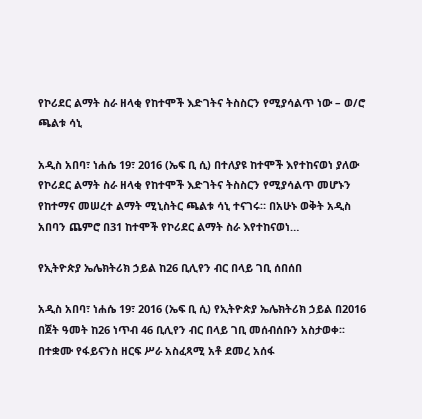የኮሪደር ልማት ስራ ዘላቂ የከተሞች እድገትና ትስስርን የሚያሳልጥ ነው – ወ/ሮ ጫልቱ ሳኒ

አዲስ አበባ፣ ነሐሴ 19፣ 2016 (ኤፍ ቢ ሲ) በተለያዩ ከተሞች እየተከናወነ ያለው የኮሪደር ልማት ስራ ዘላቂ የከተሞች እድገትና ትስስርን የሚያሳልጥ መሆኑን የከተማና መሠረተ ልማት ሚኒስትር ጫልቱ ሳኒ ተናገሩ። በአሁኑ ወቅት አዲስ አበባን ጨምሮ በ31 ከተሞች የኮሪደር ልማት ስራ እየተከናወነ…

የኢትዮጵያ ኤሌክትሪክ ኃይል ከ26 ቢሊየን ብር በላይ ገቢ ሰበሰበ

አዲስ አበባ፣ ነሐሴ 19፣ 2016 (ኤፍ ቢ ሲ) የኢትዮጵያ ኤሌክትሪክ ኃይል በ2016 በጀት ዓመት ከ26 ነጥብ 46 ቢሊየን ብር በላይ ገቢ መሰብሰቡን አስታወቀ፡፡ በተቋሙ የፋይናንስ ዘርፍ ሥራ አስፈጻሚ አቶ ደመረ አሰፋ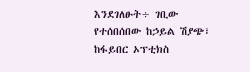እንደገለፁት÷ ገቢው የተሰበሰበው ከኃይል ሽያጭ፣ ከፋይበር ኦፕቲክስ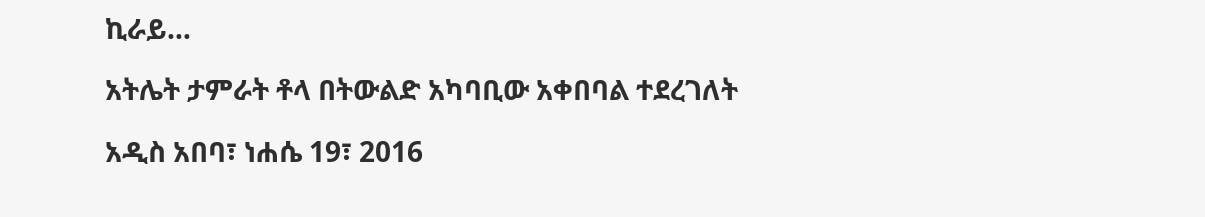ኪራይ…

አትሌት ታምራት ቶላ በትውልድ አካባቢው አቀበባል ተደረገለት

አዲስ አበባ፣ ነሐሴ 19፣ 2016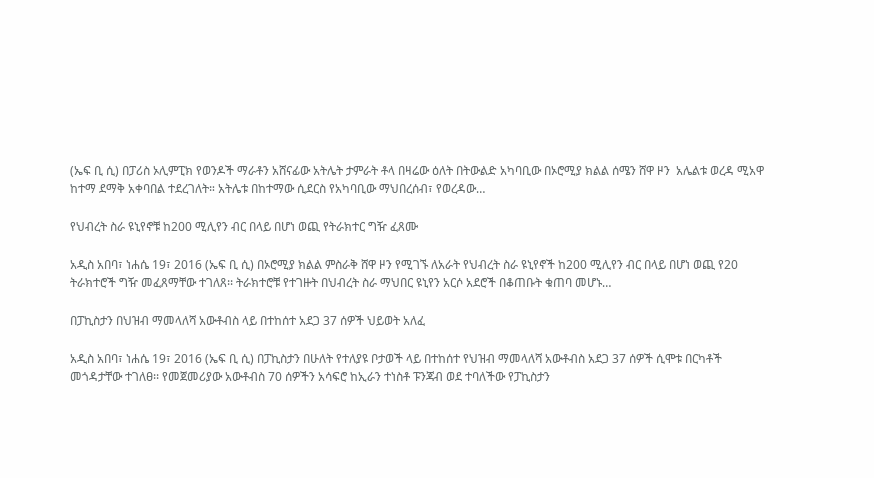(ኤፍ ቢ ሲ) በፓሪስ ኦሊምፒክ የወንዶች ማራቶን አሸናፊው አትሌት ታምራት ቶላ በዛሬው ዕለት በትውልድ አካባቢው በኦሮሚያ ክልል ሰሜን ሸዋ ዞን  አሌልቱ ወረዳ ሚአዋ ከተማ ደማቅ አቀባበል ተደረገለት። አትሌቱ በከተማው ሲደርስ የአካባቢው ማህበረሰብ፣ የወረዳው…

የህብረት ስራ ዩኒየኖቹ ከ200 ሚሊየን ብር በላይ በሆነ ወጪ የትራክተር ግዥ ፈጸሙ

አዲስ አበባ፣ ነሐሴ 19፣ 2016 (ኤፍ ቢ ሲ) በኦሮሚያ ክልል ምስራቅ ሸዋ ዞን የሚገኙ ለአራት የህብረት ስራ ዩኒየኖች ከ200 ሚሊየን ብር በላይ በሆነ ወጪ የ20 ትራክተሮች ግዥ መፈጸማቸው ተገለጸ፡፡ ትራክተሮቹ የተገዙት በህብረት ስራ ማህበር ዩኒየን አርሶ አደሮች በቆጠቡት ቁጠባ መሆኑ…

በፓኪስታን በህዝብ ማመላለሻ አውቶብስ ላይ በተከሰተ አደጋ 37 ሰዎች ህይወት አለፈ

አዲስ አበባ፣ ነሐሴ 19፣ 2016 (ኤፍ ቢ ሲ) በፓኪስታን በሁለት የተለያዩ ቦታወች ላይ በተከሰተ የህዝብ ማመላለሻ አውቶብስ አደጋ 37 ሰዎች ሲሞቱ በርካቶች መጎዳታቸው ተገለፀ፡፡ የመጀመሪያው አውቶብስ 70 ሰዎችን አሳፍሮ ከኢራን ተነስቶ ፑንጃብ ወደ ተባለችው የፓኪስታን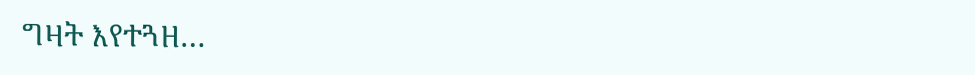ግዛት እየተጓዘ…